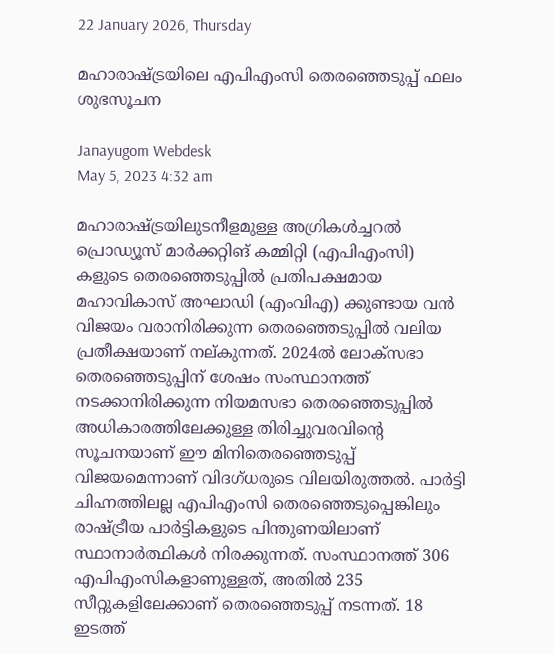22 January 2026, Thursday

മഹാരാഷ്ട്രയിലെ എപിഎംസി തെരഞ്ഞെടുപ്പ് ഫലം ശുഭസൂചന

Janayugom Webdesk
May 5, 2023 4:32 am

മഹാരാഷ്ട്രയിലുടനീളമുള്ള അഗ്രികൾച്ചറൽ പ്രൊഡ്യൂസ് മാർക്കറ്റിങ് കമ്മിറ്റി (എപിഎംസി) കളുടെ തെരഞ്ഞെടുപ്പിൽ പ്രതിപക്ഷമായ മഹാവികാസ് അഘാഡി (എംവിഎ) ക്കുണ്ടായ വൻ വിജയം വരാനിരിക്കുന്ന തെരഞ്ഞെടുപ്പിൽ വലിയ പ്രതീക്ഷയാണ് നല്കുന്നത്. 2024ൽ ലോക്‌സഭാ തെരഞ്ഞെടുപ്പിന് ശേഷം സംസ്ഥാനത്ത് നടക്കാനിരിക്കുന്ന നിയമസഭാ തെരഞ്ഞെടുപ്പിൽ അധികാരത്തിലേക്കുള്ള തിരിച്ചുവരവിന്റെ സൂചനയാണ് ഈ മിനിതെരഞ്ഞെടുപ്പ് വിജയമെന്നാണ് വിദഗ്ധരുടെ വിലയിരുത്തൽ. പാർട്ടി ചിഹ്നത്തിലല്ല എപിഎംസി തെരഞ്ഞെടുപ്പെങ്കിലും രാഷ്ട്രീയ പാർട്ടികളുടെ പിന്തുണയിലാണ് സ്ഥാനാർത്ഥികൾ നിരക്കുന്നത്. സംസ്ഥാനത്ത് 306 എപിഎംസികളാണുള്ളത്, അതിൽ 235 സീറ്റുകളിലേക്കാണ് തെരഞ്ഞെടുപ്പ് നടന്നത്. 18 ഇടത്ത്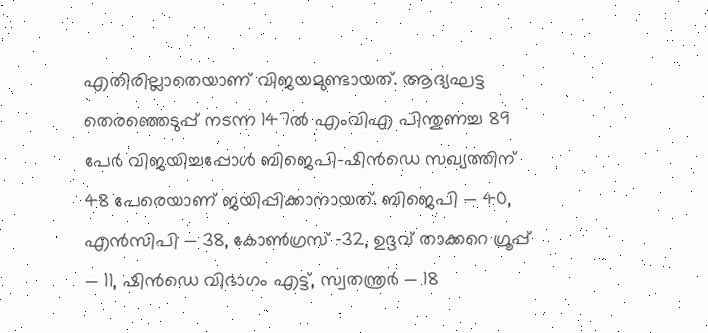എതിരില്ലാതെയാണ് വിജയമുണ്ടായത്. ആദ്യഘട്ട തെരഞ്ഞെടുപ്പ് നടന്ന 147ൽ എംവിഎ പിന്തുണച്ച 89 പേർ വിജയിച്ചപ്പോൾ ബിജെപി-ഷിൻഡെ സഖ്യത്തിന് 48 പേരെയാണ് ജയിപ്പിക്കാനായത്. ബിജെപി — 40, എൻസിപി — 38, കോൺഗ്രസ് ‑32, ഉദ്ദവ് താക്കറെ ഗ്രൂപ്പ് — 11, ഷിൻഡെ വിഭാഗം എട്ട്, സ്വതന്ത്രർ — 18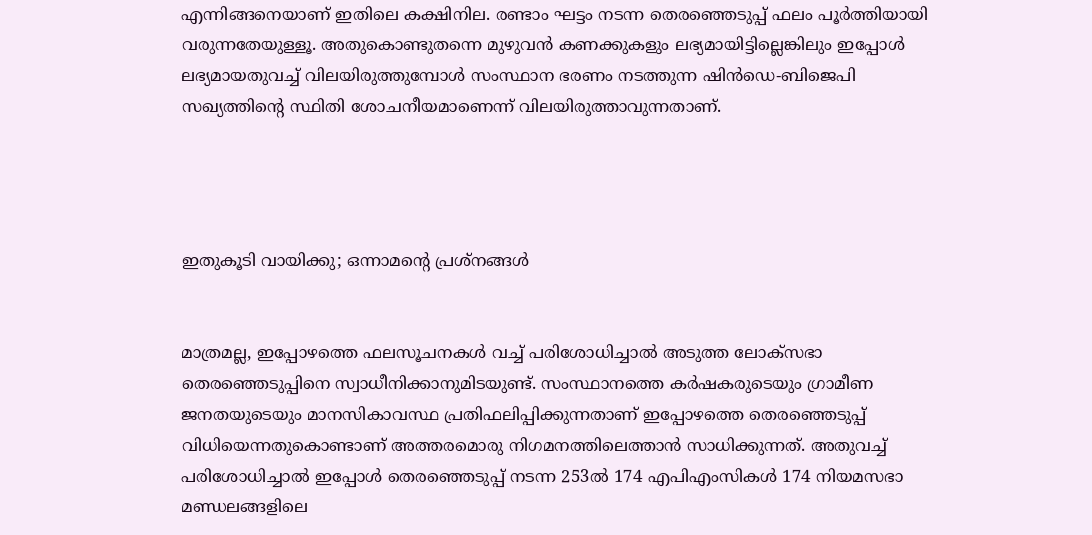എന്നിങ്ങനെയാണ് ഇതിലെ കക്ഷിനില. രണ്ടാം ഘട്ടം നടന്ന തെരഞ്ഞെടുപ്പ് ഫലം പൂർത്തിയായി വരുന്നതേയുള്ളൂ. അതുകൊണ്ടുതന്നെ മുഴുവൻ കണക്കുകളും ലഭ്യമായിട്ടില്ലെങ്കിലും ഇപ്പോൾ ലഭ്യമായതുവച്ച് വിലയിരുത്തുമ്പോൾ സംസ്ഥാന ഭരണം നടത്തുന്ന ഷിൻഡെ-ബിജെപി സഖ്യത്തിന്റെ സ്ഥിതി ശോചനീയമാണെന്ന് വിലയിരുത്താവുന്നതാണ്.




ഇതുകൂടി വായിക്കു; ഒന്നാമന്റെ പ്രശ്നങ്ങള്‍


മാത്രമല്ല, ഇപ്പോഴത്തെ ഫലസൂചനകൾ വച്ച് പരിശോധിച്ചാൽ അടുത്ത ലോക്‌സഭാ തെരഞ്ഞെടുപ്പിനെ സ്വാധീനിക്കാനുമിടയുണ്ട്. സംസ്ഥാനത്തെ കർഷകരുടെയും ഗ്രാമീണ ജനതയുടെയും മാനസികാവസ്ഥ പ്രതിഫലിപ്പിക്കുന്നതാണ് ഇപ്പോഴത്തെ തെരഞ്ഞെടുപ്പ് വിധിയെന്നതുകൊണ്ടാണ് അത്തരമൊരു നിഗമനത്തിലെത്താൻ സാധിക്കുന്നത്. അതുവച്ച് പരിശോധിച്ചാൽ ഇപ്പോൾ തെരഞ്ഞെടുപ്പ് നടന്ന 253ൽ 174 എപിഎംസികൾ 174 നിയമസഭാ മണ്ഡലങ്ങളിലെ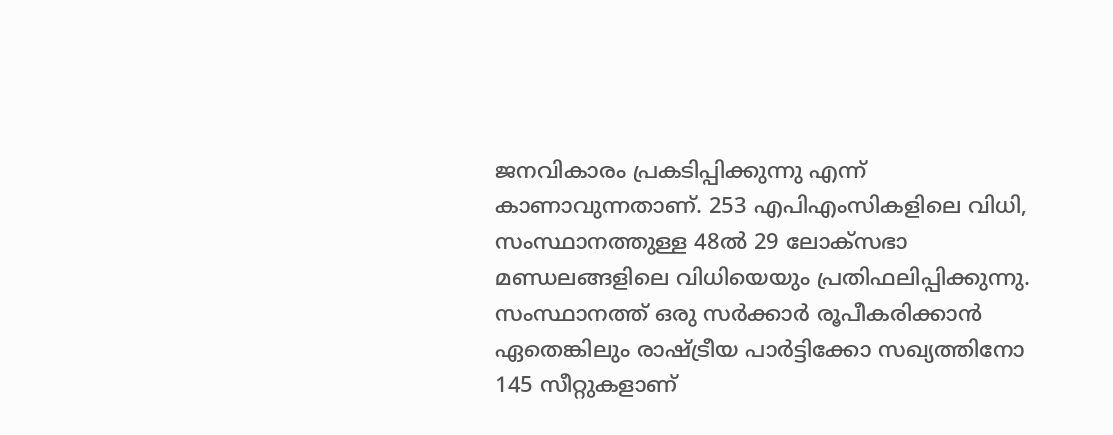ജനവികാരം പ്രകടിപ്പിക്കുന്നു എന്ന് കാണാവുന്നതാണ്. 253 എപിഎംസികളിലെ വിധി, സംസ്ഥാനത്തുള്ള 48ൽ 29 ലോക്‌സഭാ മണ്ഡലങ്ങളിലെ വിധിയെയും പ്രതിഫലിപ്പിക്കുന്നു. സംസ്ഥാനത്ത് ഒരു സർക്കാർ രൂപീകരിക്കാൻ ഏതെങ്കിലും രാഷ്ട്രീയ പാർട്ടിക്കോ സഖ്യത്തിനോ 145 സീറ്റുകളാണ്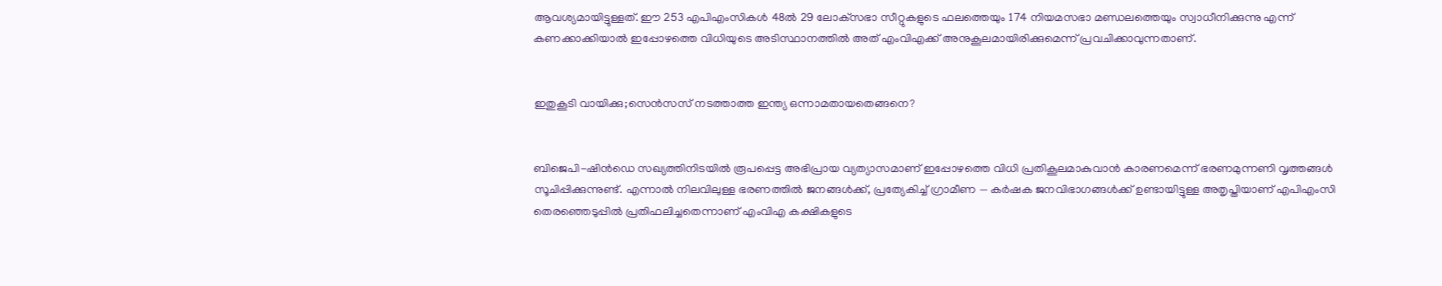ആവശ്യമായിട്ടുള്ളത്. ഈ 253 എപിഎംസികൾ 48ൽ 29 ലോക്‌സഭാ സീറ്റുകളുടെ ഫലത്തെയും 174 നിയമസഭാ മണ്ഡലത്തെയും സ്വാധീനിക്കുന്നു എന്ന് കണക്കാക്കിയാൽ ഇപ്പോഴത്തെ വിധിയുടെ അടിസ്ഥാനത്തിൽ അത് എംവിഎക്ക് അനുകൂലമായിരിക്കുമെന്ന് പ്രവചിക്കാവുന്നതാണ്.


ഇതുകൂടി വായിക്കു;സെന്‍സസ് നടത്താത്ത ഇന്ത്യ ഒന്നാമതായതെങ്ങനെ?


ബിജെപി-ഷിൻഡെ സഖ്യത്തിനിടയിൽ രൂപപ്പെട്ട അഭിപ്രായ വ്യത്യാസമാണ് ഇപ്പോഴത്തെ വിധി പ്രതികൂലമാകുവാൻ കാരണമെന്ന് ഭരണമുന്നണി വൃത്തങ്ങൾ സൂചിപ്പിക്കുന്നുണ്ട്. എന്നാൽ നിലവിലുള്ള ഭരണത്തിൽ ജനങ്ങൾക്ക്, പ്രത്യേകിച്ച് ഗ്രാമീണ — കർഷക ജനവിഭാഗങ്ങൾ‍ക്ക് ഉണ്ടായിട്ടുള്ള അതൃപ്തിയാണ് എപിഎംസി തെരഞ്ഞെടുപ്പിൽ പ്രതിഫലിച്ചതെന്നാണ് എംവിഎ കക്ഷികളുടെ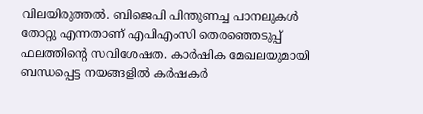വിലയിരുത്തൽ. ബിജെപി പിന്തുണച്ച പാനലുകൾ തോറ്റു എന്നതാണ് എപിഎംസി തെരഞ്ഞെടുപ്പ് ഫലത്തിന്റെ സവിശേഷത. കാർഷിക മേഖലയുമായി ബന്ധപ്പെട്ട നയങ്ങളിൽ കർഷകർ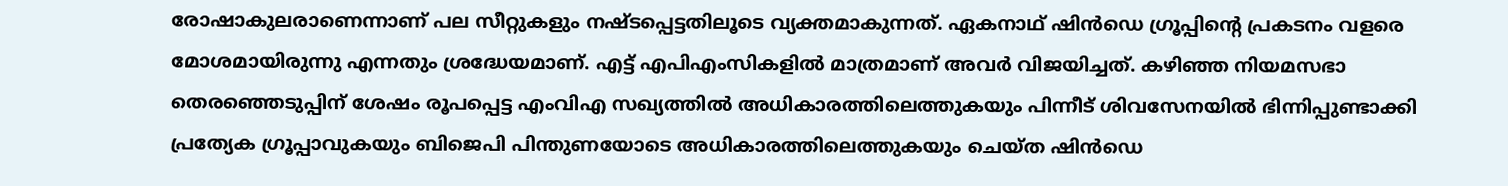രോഷാകുലരാണെന്നാണ് പല സീറ്റുകളും നഷ്ടപ്പെട്ടതിലൂടെ വ്യക്തമാകുന്നത്. ഏകനാഥ് ഷിൻഡെ ഗ്രൂപ്പിന്റെ പ്രകടനം വളരെ മോശമായിരുന്നു എന്നതും ശ്രദ്ധേയമാണ്. എട്ട് എപിഎംസികളിൽ മാത്രമാണ് അവർ വിജയിച്ചത്. കഴിഞ്ഞ നിയമസഭാ തെരഞ്ഞെടുപ്പിന് ശേഷം രൂപപ്പെട്ട എംവിഎ സഖ്യത്തിൽ അധികാരത്തിലെത്തുകയും പിന്നീട് ശിവസേനയിൽ ഭിന്നിപ്പുണ്ടാക്കി പ്രത്യേക ഗ്രൂപ്പാവുകയും ബിജെപി പിന്തുണയോടെ അധികാരത്തിലെത്തുകയും ചെയ്ത ഷിൻഡെ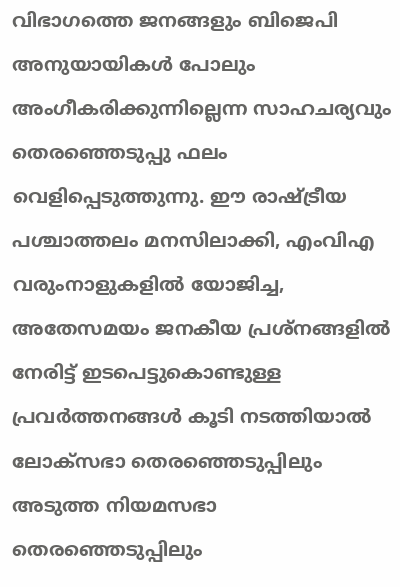വിഭാഗത്തെ ജനങ്ങളും ബിജെപി അനുയായികൾ പോലും അംഗീകരിക്കുന്നില്ലെന്ന സാഹചര്യവും തെരഞ്ഞെടുപ്പു ഫലം വെളിപ്പെടുത്തുന്നു. ഈ രാഷ്ട്രീയ പശ്ചാത്തലം മനസിലാക്കി, എംവിഎ വരുംനാളുകളിൽ യോജിച്ച, അതേസമയം ജനകീയ പ്രശ്നങ്ങളിൽ നേരിട്ട് ഇടപെട്ടുകൊണ്ടുള്ള പ്രവർത്തനങ്ങൾ കൂടി നടത്തിയാൽ ലോക്‌സഭാ തെരഞ്ഞെടുപ്പിലും അടുത്ത നിയമസഭാ തെരഞ്ഞെടുപ്പിലും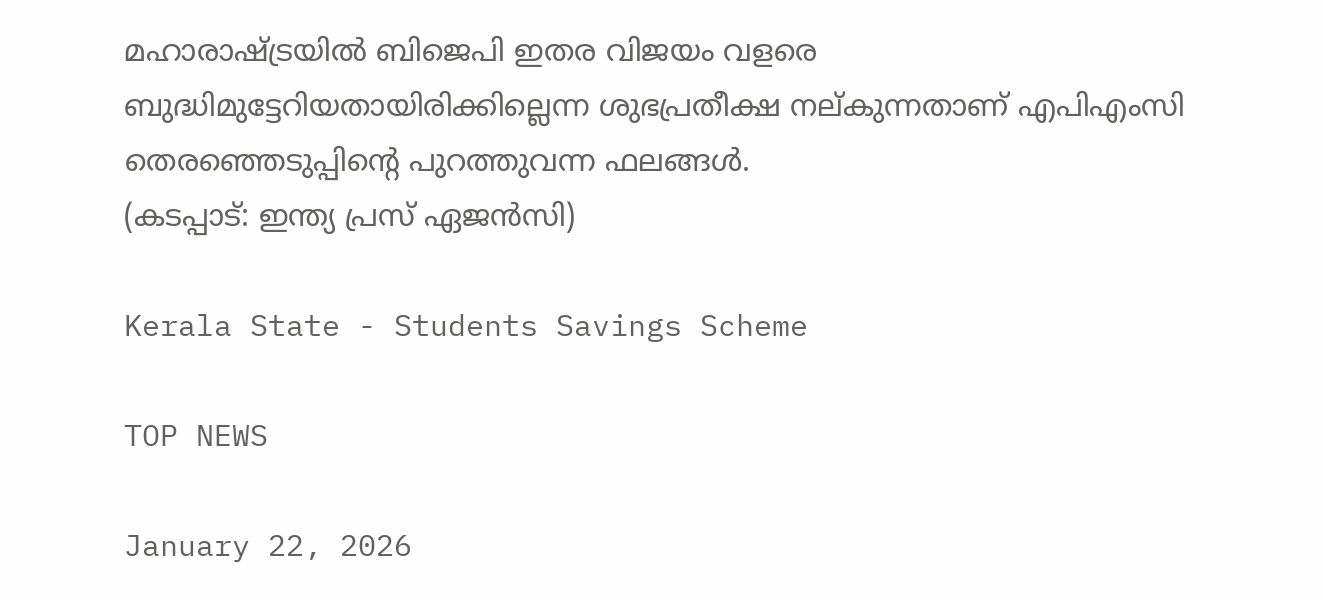മഹാരാഷ്ട്രയിൽ ബിജെപി ഇതര വിജയം വളരെ ബുദ്ധിമുട്ടേറിയതായിരിക്കില്ലെന്ന ശുഭപ്രതീക്ഷ നല്കുന്നതാണ് എപിഎംസി തെരഞ്ഞെടുപ്പിന്റെ പുറത്തുവന്ന ഫലങ്ങൾ.
(കടപ്പാട്: ഇന്ത്യ പ്രസ് ഏജൻസി)

Kerala State - Students Savings Scheme

TOP NEWS

January 22, 2026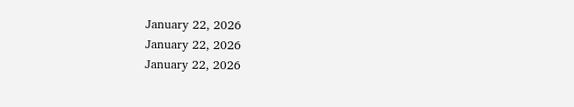January 22, 2026
January 22, 2026
January 22, 2026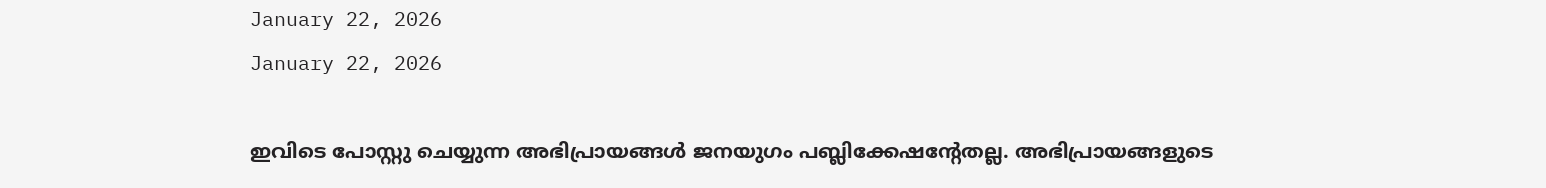January 22, 2026
January 22, 2026

ഇവിടെ പോസ്റ്റു ചെയ്യുന്ന അഭിപ്രായങ്ങള്‍ ജനയുഗം പബ്ലിക്കേഷന്റേതല്ല. അഭിപ്രായങ്ങളുടെ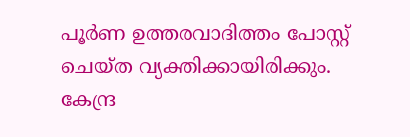പൂര്‍ണ ഉത്തരവാദിത്തം പോസ്റ്റ് ചെയ്ത വ്യക്തിക്കായിരിക്കും. കേന്ദ്ര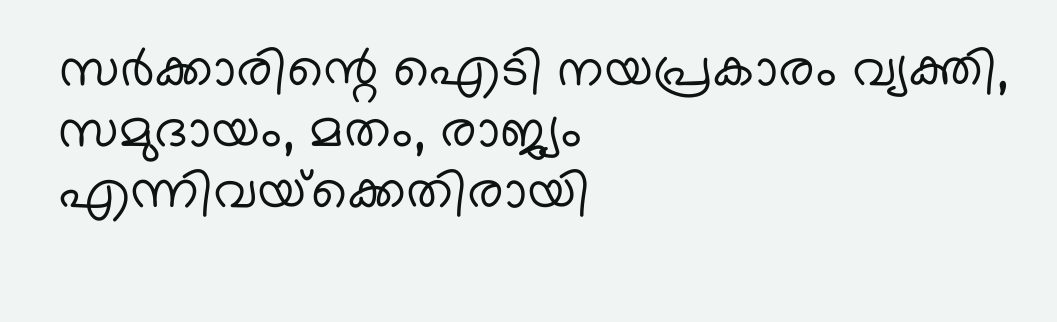സര്‍ക്കാരിന്റെ ഐടി നയപ്രകാരം വ്യക്തി, സമുദായം, മതം, രാജ്യം എന്നിവയ്‌ക്കെതിരായി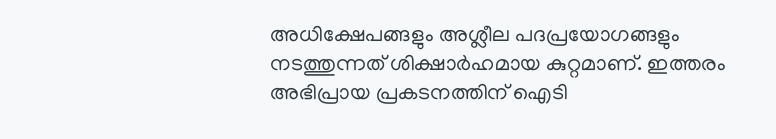അധിക്ഷേപങ്ങളും അശ്ലീല പദപ്രയോഗങ്ങളും നടത്തുന്നത് ശിക്ഷാര്‍ഹമായ കുറ്റമാണ്. ഇത്തരം അഭിപ്രായ പ്രകടനത്തിന് ഐടി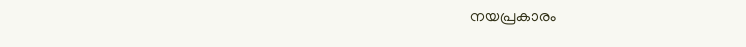നയപ്രകാരം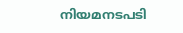നിയമനടപടി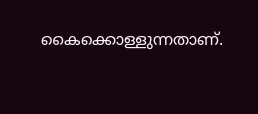കൈക്കൊള്ളുന്നതാണ്.